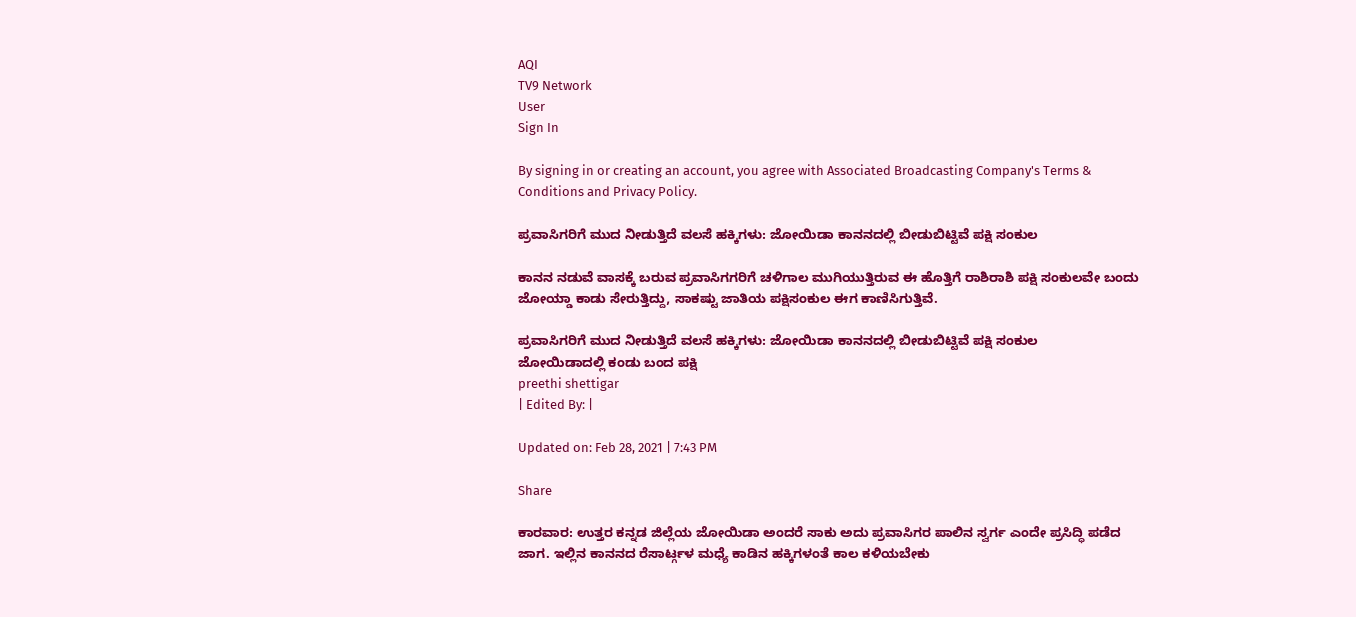AQI
TV9 Network
User
Sign In

By signing in or creating an account, you agree with Associated Broadcasting Company's Terms & Conditions and Privacy Policy.

ಪ್ರವಾಸಿಗರಿಗೆ ಮುದ ನೀಡುತ್ತಿದೆ ವಲಸೆ ಹಕ್ಕಿಗಳು: ಜೋಯಿಡಾ ಕಾನನದಲ್ಲಿ ಬೀಡುಬಿಟ್ಟಿವೆ ಪಕ್ಷಿ ಸಂಕುಲ

ಕಾನನ ನಡುವೆ ವಾಸಕ್ಕೆ ಬರುವ ಪ್ರವಾಸಿಗಗರಿಗೆ ಚಳಿಗಾಲ ಮುಗಿಯುತ್ತಿರುವ ಈ ಹೊತ್ತಿಗೆ ರಾಶಿರಾಶಿ ಪಕ್ಷಿ ಸಂಕುಲವೇ ಬಂದು ಜೋಯ್ಡಾ ಕಾಡು ಸೇರುತ್ತಿದ್ದು, ಸಾಕಷ್ಟು ಜಾತಿಯ ಪಕ್ಷಿಸಂಕುಲ ಈಗ ಕಾಣಿಸಿಗುತ್ತಿವೆ.

ಪ್ರವಾಸಿಗರಿಗೆ ಮುದ ನೀಡುತ್ತಿದೆ ವಲಸೆ ಹಕ್ಕಿಗಳು: ಜೋಯಿಡಾ ಕಾನನದಲ್ಲಿ ಬೀಡುಬಿಟ್ಟಿವೆ ಪಕ್ಷಿ ಸಂಕುಲ
ಜೋಯಿಡಾದಲ್ಲಿ ಕಂಡು ಬಂದ ಪಕ್ಷಿ
preethi shettigar
| Edited By: |

Updated on: Feb 28, 2021 | 7:43 PM

Share

ಕಾರವಾರ: ಉತ್ತರ ಕನ್ನಡ ಜಿಲ್ಲೆಯ ಜೋಯಿಡಾ ಅಂದರೆ ಸಾಕು ಅದು ಪ್ರವಾಸಿಗರ ಪಾಲಿನ ಸ್ವರ್ಗ ಎಂದೇ ಪ್ರಸಿದ್ಧಿ ಪಡೆದ ಜಾಗ. ಇಲ್ಲಿನ ಕಾನನದ ರೆಸಾರ್ಟ್ಗಳ ಮಧ್ಯೆ ಕಾಡಿನ ಹಕ್ಕಿಗಳಂತೆ ಕಾಲ ಕಳಿಯಬೇಕು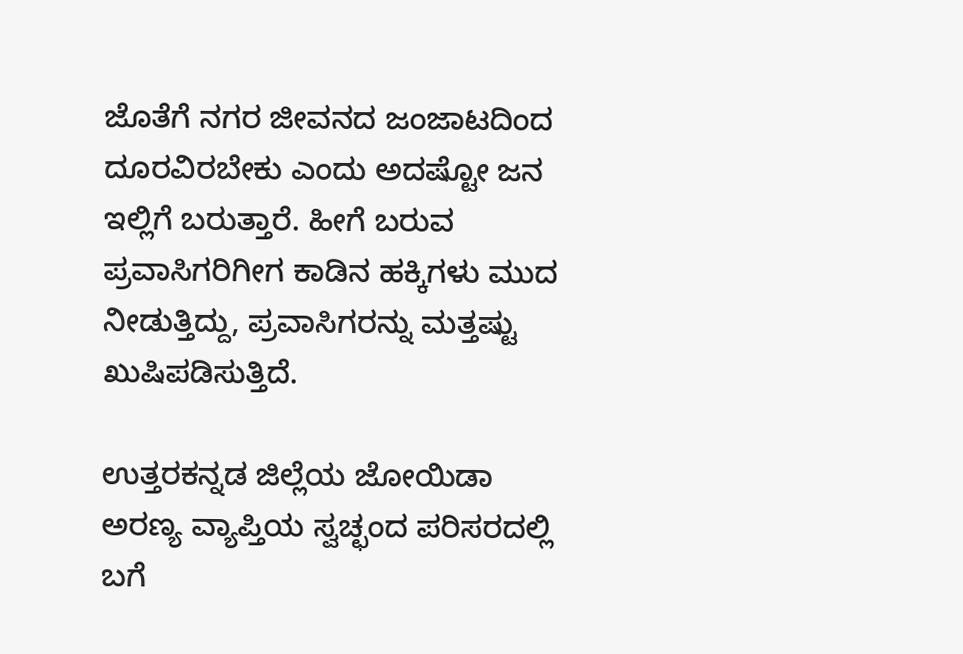ಜೊತೆಗೆ ನಗರ ಜೀವನದ ಜಂಜಾಟದಿಂದ ದೂರವಿರಬೇಕು ಎಂದು ಅದಷ್ಟೋ ಜನ ಇಲ್ಲಿಗೆ ಬರುತ್ತಾರೆ. ಹೀಗೆ ಬರುವ ಪ್ರವಾಸಿಗರಿಗೀಗ ಕಾಡಿನ ಹಕ್ಕಿಗಳು ಮುದ ನೀಡುತ್ತಿದ್ದು, ಪ್ರವಾಸಿಗರನ್ನು ಮತ್ತಷ್ಟು ಖುಷಿಪಡಿಸುತ್ತಿದೆ.

ಉತ್ತರಕನ್ನಡ ಜಿಲ್ಲೆಯ ಜೋಯಿಡಾ ಅರಣ್ಯ ವ್ಯಾಪ್ತಿಯ ಸ್ವಚ್ಛಂದ ಪರಿಸರದಲ್ಲಿ ಬಗೆ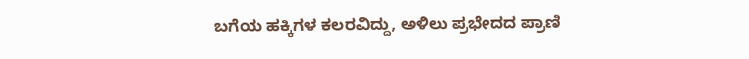ಬಗೆಯ ಹಕ್ಕಿಗಳ ಕಲರವಿದ್ದು, ಅಳಿಲು ಪ್ರಭೇದದ ಪ್ರಾಣಿ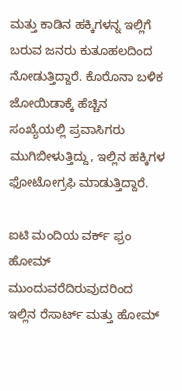ಮತ್ತು ಕಾಡಿನ ಹಕ್ಕಿಗಳನ್ನ ಇಲ್ಲಿಗೆ ಬರುವ ಜನರು ಕುತೂಹಲದಿಂದ ನೋಡುತ್ತಿದ್ದಾರೆ. ಕೊರೊನಾ ಬಳಿಕ ಜೋಯಿಡಾಕ್ಕೆ ಹೆಚ್ಚಿನ ಸಂಖ್ಯೆಯಲ್ಲಿ ಪ್ರವಾಸಿಗರು ಮುಗಿಬೀಳುತ್ತಿದ್ದು, ಇಲ್ಲಿನ ಹಕ್ಕಿಗಳ ಫೋಟೋಗ್ರಫಿ ಮಾಡುತ್ತಿದ್ದಾರೆ.

ಐಟಿ ಮಂದಿಯ ವರ್ಕ್ ಫ್ರಂ ಹೋಮ್ ಮುಂದುವರೆದಿರುವುದರಿಂದ ಇಲ್ಲಿನ ರೆಸಾರ್ಟ್ ಮತ್ತು ಹೋಮ್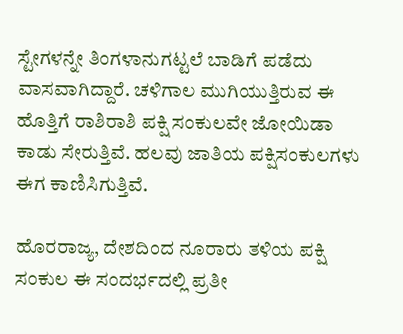ಸ್ಟೇಗಳನ್ನೇ ತಿಂಗಳಾನುಗಟ್ಟಲೆ ಬಾಡಿಗೆ ಪಡೆದು ವಾಸವಾಗಿದ್ದಾರೆ. ಚಳಿಗಾಲ ಮುಗಿಯುತ್ತಿರುವ ಈ ಹೊತ್ತಿಗೆ ರಾಶಿರಾಶಿ ಪಕ್ಷಿ ಸಂಕುಲವೇ ಜೋಯಿಡಾ ಕಾಡು ಸೇರುತ್ತಿವೆ. ಹಲವು ಜಾತಿಯ ಪಕ್ಷಿಸಂಕುಲಗಳು ಈಗ ಕಾಣಿಸಿಗುತ್ತಿವೆ.

ಹೊರರಾಜ್ಯ, ದೇಶದಿಂದ ನೂರಾರು ತಳಿಯ ಪಕ್ಷಿ ಸಂಕುಲ ಈ ಸಂದರ್ಭದಲ್ಲಿ ಪ್ರತೀ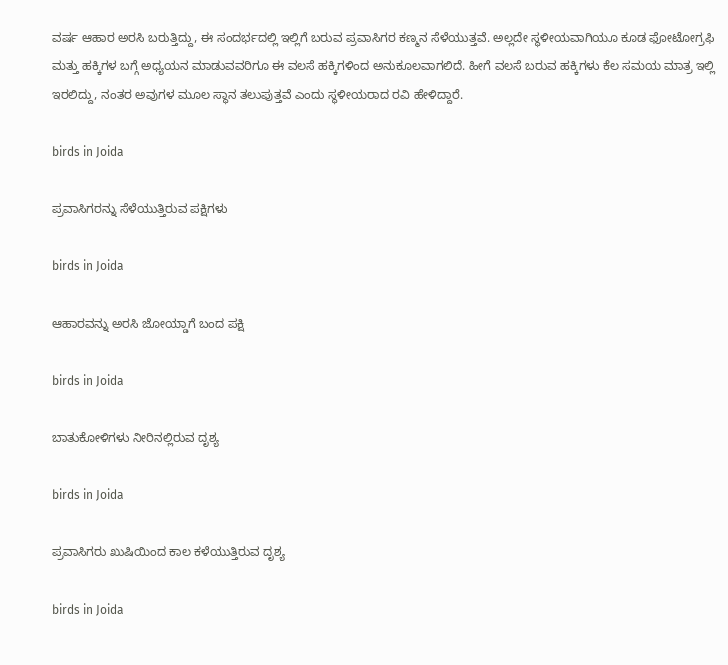ವರ್ಷ ಆಹಾರ ಅರಸಿ ಬರುತ್ತಿದ್ದು, ಈ ಸಂದರ್ಭದಲ್ಲಿ ಇಲ್ಲಿಗೆ ಬರುವ ಪ್ರವಾಸಿಗರ ಕಣ್ಮನ ಸೆಳೆಯುತ್ತವೆ. ಅಲ್ಲದೇ ಸ್ಥಳೀಯವಾಗಿಯೂ ಕೂಡ ಫೋಟೋಗ್ರಫಿ ಮತ್ತು ಹಕ್ಕಿಗಳ ಬಗ್ಗೆ ಅಧ್ಯಯನ ಮಾಡುವವರಿಗೂ ಈ ವಲಸೆ ಹಕ್ಕಿಗಳಿಂದ ಅನುಕೂಲವಾಗಲಿದೆ. ಹೀಗೆ ವಲಸೆ ಬರುವ ಹಕ್ಕಿಗಳು ಕೆಲ ಸಮಯ ಮಾತ್ರ ಇಲ್ಲಿ ಇರಲಿದ್ದು, ನಂತರ ಅವುಗಳ ಮೂಲ ಸ್ಥಾನ ತಲುಪುತ್ತವೆ ಎಂದು ಸ್ಥಳೀಯರಾದ ರವಿ ಹೇಳಿದ್ದಾರೆ.

birds in Joida

ಪ್ರವಾಸಿಗರನ್ನು ಸೆಳೆಯುತ್ತಿರುವ ಪಕ್ಷಿಗಳು

birds in Joida

ಆಹಾರವನ್ನು ಅರಸಿ ಜೋಯ್ಡಾಗೆ ಬಂದ ಪಕ್ಷಿ

birds in Joida

ಬಾತುಕೋಳಿಗಳು ನೀರಿನಲ್ಲಿರುವ ದೃಶ್ಯ

birds in Joida

ಪ್ರವಾಸಿಗರು ಖುಷಿಯಿಂದ ಕಾಲ ಕಳೆಯುತ್ತಿರುವ ದೃಶ್ಯ

birds in Joida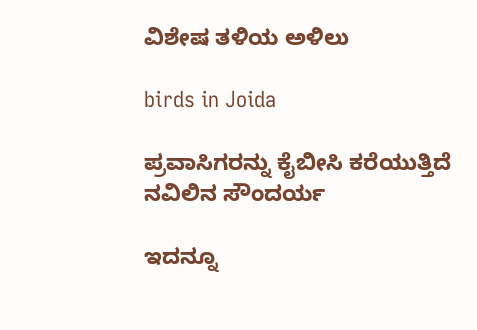ವಿಶೇಷ ತಳಿಯ ಅಳಿಲು

birds in Joida

ಪ್ರವಾಸಿಗರನ್ನು ಕೈಬೀಸಿ ಕರೆಯುತ್ತಿದೆ ನವಿಲಿನ ಸೌಂದರ್ಯ

ಇದನ್ನೂ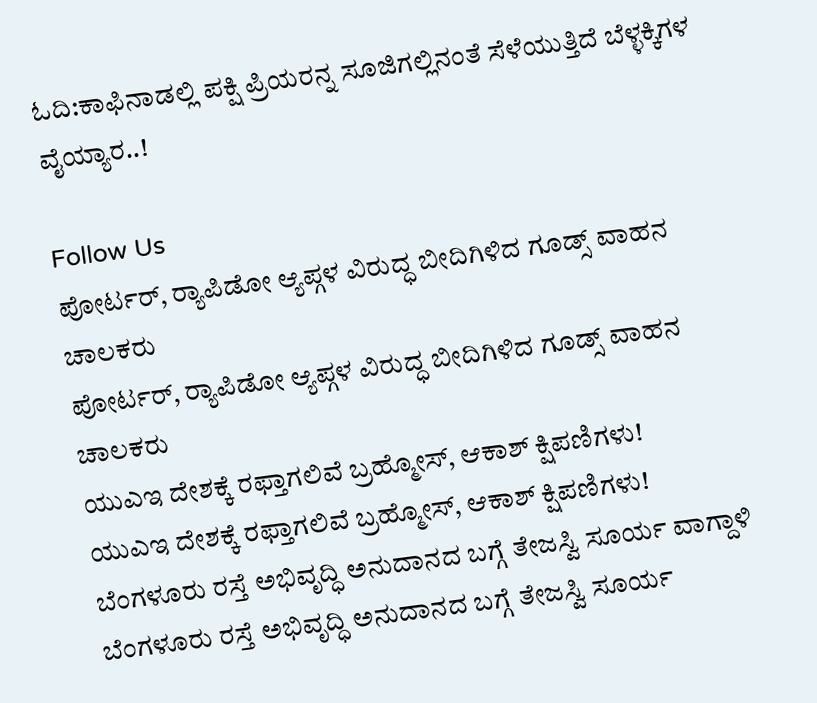ಓದಿ:ಕಾಫಿನಾಡಲ್ಲಿ ಪಕ್ಷಿ ಪ್ರಿಯರನ್ನ ಸೂಜಿಗಲ್ಲಿನಂತೆ ಸೆಳೆಯುತ್ತಿದೆ ಬೆಳ್ಳಕ್ಕಿಗಳ ವೈಯ್ಯಾರ..!

Follow Us
ಪೋರ್ಟರ್, ರ‍್ಯಾಪಿಡೋ ಆ್ಯಪ್ಗಳ ವಿರುದ್ಧ ಬೀದಿಗಿಳಿದ ಗೂಡ್ಸ್ ವಾಹನ ಚಾಲಕರು
ಪೋರ್ಟರ್, ರ‍್ಯಾಪಿಡೋ ಆ್ಯಪ್ಗಳ ವಿರುದ್ಧ ಬೀದಿಗಿಳಿದ ಗೂಡ್ಸ್ ವಾಹನ ಚಾಲಕರು
ಯುಎಇ ದೇಶಕ್ಕೆ ರಫ್ತಾಗಲಿವೆ ಬ್ರಹ್ಮೋಸ್, ಆಕಾಶ್ ಕ್ಷಿಪಣಿಗಳು!
ಯುಎಇ ದೇಶಕ್ಕೆ ರಫ್ತಾಗಲಿವೆ ಬ್ರಹ್ಮೋಸ್, ಆಕಾಶ್ ಕ್ಷಿಪಣಿಗಳು!
ಬೆಂಗಳೂರು ರಸ್ತೆ ಅಭಿವೃದ್ಧಿ ಅನುದಾನದ ಬಗ್ಗೆ ತೇಜಸ್ವಿ ಸೂರ್ಯ ವಾಗ್ದಾಳಿ
ಬೆಂಗಳೂರು ರಸ್ತೆ ಅಭಿವೃದ್ಧಿ ಅನುದಾನದ ಬಗ್ಗೆ ತೇಜಸ್ವಿ ಸೂರ್ಯ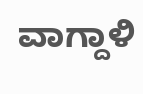ವಾಗ್ದಾಳಿ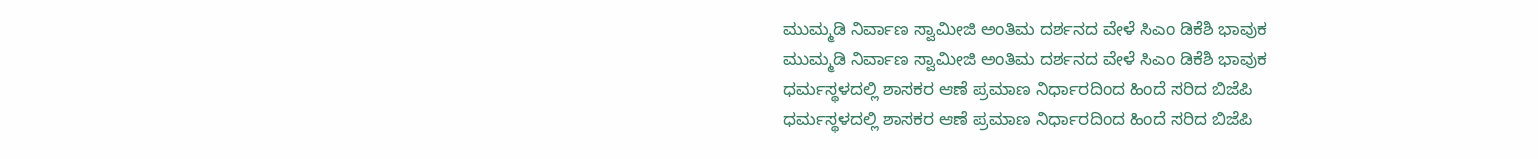ಮುಮ್ಮಡಿ ನಿರ್ವಾಣ ಸ್ವಾಮೀಜಿ ಅಂತಿಮ ದರ್ಶನದ ವೇಳೆ ಸಿಎಂ ಡಿಕೆಶಿ ಭಾವುಕ
ಮುಮ್ಮಡಿ ನಿರ್ವಾಣ ಸ್ವಾಮೀಜಿ ಅಂತಿಮ ದರ್ಶನದ ವೇಳೆ ಸಿಎಂ ಡಿಕೆಶಿ ಭಾವುಕ
ಧರ್ಮಸ್ಥಳದಲ್ಲಿ ಶಾಸಕರ ಆಣೆ ಪ್ರಮಾಣ ನಿರ್ಧಾರದಿಂದ ಹಿಂದೆ ಸರಿದ ಬಿಜೆಪಿ
ಧರ್ಮಸ್ಥಳದಲ್ಲಿ ಶಾಸಕರ ಆಣೆ ಪ್ರಮಾಣ ನಿರ್ಧಾರದಿಂದ ಹಿಂದೆ ಸರಿದ ಬಿಜೆಪಿ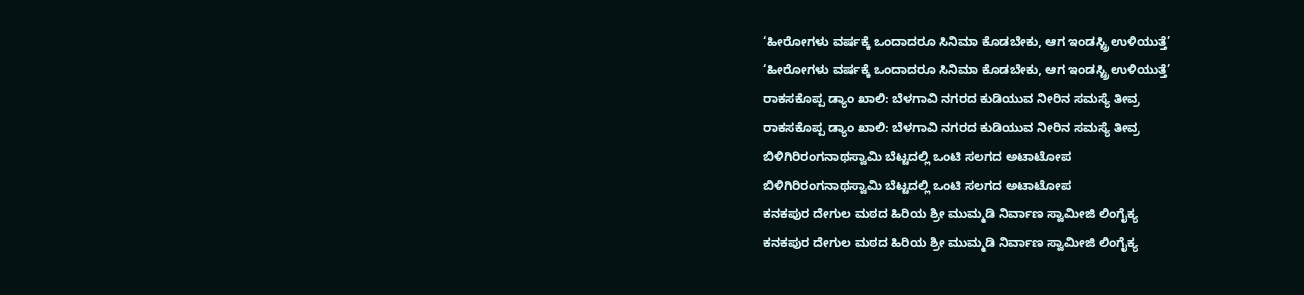‘ಹೀರೋಗಳು ವರ್ಷಕ್ಕೆ ಒಂದಾದರೂ ಸಿನಿಮಾ ಕೊಡಬೇಕು, ಆಗ ಇಂಡಸ್ಟ್ರಿ ಉಳಿಯುತ್ತೆ’
‘ಹೀರೋಗಳು ವರ್ಷಕ್ಕೆ ಒಂದಾದರೂ ಸಿನಿಮಾ ಕೊಡಬೇಕು, ಆಗ ಇಂಡಸ್ಟ್ರಿ ಉಳಿಯುತ್ತೆ’
ರಾಕಸಕೊಪ್ಪ ಡ್ಯಾಂ ಖಾಲಿ: ಬೆಳಗಾವಿ ನಗರದ ಕುಡಿಯುವ ನೀರಿನ ಸಮಸ್ಯೆ ತೀವ್ರ
ರಾಕಸಕೊಪ್ಪ ಡ್ಯಾಂ ಖಾಲಿ: ಬೆಳಗಾವಿ ನಗರದ ಕುಡಿಯುವ ನೀರಿನ ಸಮಸ್ಯೆ ತೀವ್ರ
ಬಿಳಿಗಿರಿರಂಗನಾಥಸ್ವಾಮಿ ಬೆಟ್ಟದಲ್ಲಿ ಒಂಟಿ ಸಲಗದ ಅಟಾಟೋಪ
ಬಿಳಿಗಿರಿರಂಗನಾಥಸ್ವಾಮಿ ಬೆಟ್ಟದಲ್ಲಿ ಒಂಟಿ ಸಲಗದ ಅಟಾಟೋಪ
ಕನಕಪುರ ದೇಗುಲ ಮಠದ ಹಿರಿಯ ಶ್ರೀ ಮುಮ್ಮಡಿ ನಿರ್ವಾಣ ಸ್ವಾಮೀಜಿ ಲಿಂಗೈಕ್ಯ
ಕನಕಪುರ ದೇಗುಲ ಮಠದ ಹಿರಿಯ ಶ್ರೀ ಮುಮ್ಮಡಿ ನಿರ್ವಾಣ ಸ್ವಾಮೀಜಿ ಲಿಂಗೈಕ್ಯ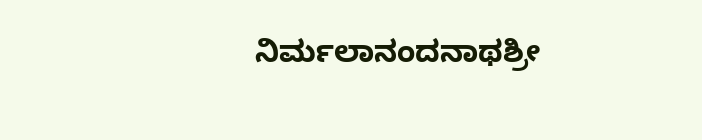ನಿರ್ಮಲಾನಂದನಾಥಶ್ರೀ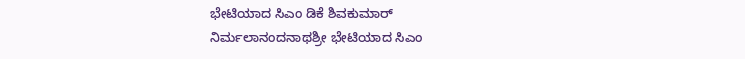ಭೇಟಿಯಾದ ಸಿಎಂ ಡಿಕೆ ಶಿವಕುಮಾರ್
ನಿರ್ಮಲಾನಂದನಾಥಶ್ರೀ ಭೇಟಿಯಾದ ಸಿಎಂ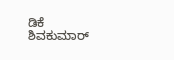ಡಿಕೆ ಶಿವಕುಮಾರ್